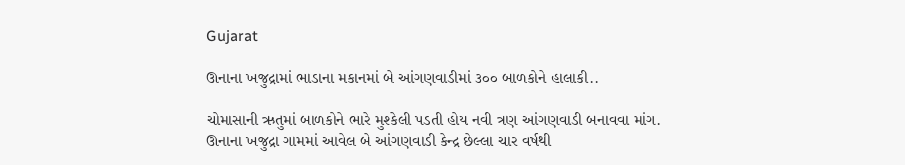Gujarat

ઊનાના ખજુદ્રામાં ભાડાના મકાનમાં બે આંગણવાડીમાં ૩૦૦ બાળકોને હાલાકી..

ચોમાસાની ઋતુમાં બાળકોને ભારે મુશ્કેલી પડતી હોય નવી ત્રણ આંગણવાડી બનાવવા માંગ.
ઊનાના ખજુદ્રા ગામમાં આવેલ બે આંગણવાડી કેન્દ્ર છેલ્લા ચાર વર્ષથી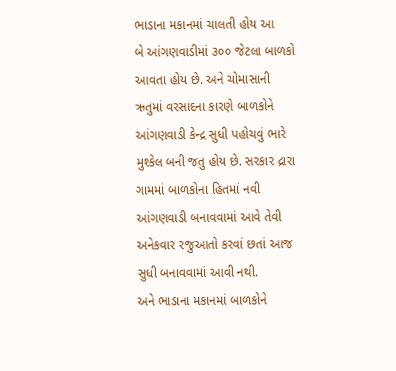ભાડાના મકાનમાં ચાલતી હોય આ
બે આંગણવાડીમાં ૩૦૦ જેટલા બાળકો આવતા હોય છે. અને ચોમાસાની ઋતુમાં વરસાદના કારણે બાળકોને
આંગણવાડી કેન્દ્ર સુધી પહોચવું ભારે મુશ્કેલ બની જતુ હોય છે. સરકાર દ્રારા ગામમાં બાળકોના હિતમાં નવી
આંગણવાડી બનાવવામાં આવે તેવી અનેકવાર રજુઆતો કરવાં છતાં આજ સુધી બનાવવામાં આવી નથી.
અને ભાડાના મકાનમાં બાળકોને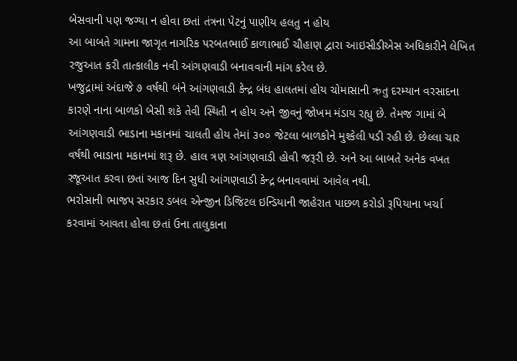બેસવાની પણ જગ્યા ન હોવા છતાં તંત્રના પેટનું પાણીય હલતુ ન હોય
આ બાબતે ગામના જાગૃત નાગરિક પરબતભાઈ કાળાભાઈ ચૌહાણ દ્વારા આઇસીડીએસ અધિકારીને લેખિત
રજુઆત કરી તાત્કાલીક નવી આંગણવાડી બનાવવાની માંગ કરેલ છે.
ખજુદ્રામાં અંદાજે ૭ વર્ષથી બંને આંગણવાડી કેન્દ્ર બંધ હાલતમાં હોય ચોમાસાની ઋતુ દરમ્યાન વરસાદના
કારણે નાના બાળકો બેસી શકે તેવી સ્થિતી ન હોય અને જીવનું જોખમ મંડાય રહ્યુ છે. તેમજ ગામાં બે
આંગણવાડી ભાડાના મકાનમાં ચાલતી હોય તેમાં ૩૦૦ જેટલા બાળકોને મુશ્કેલી પડી રહી છે. છેલ્લા ચાર
વર્ષથી ભાડાના મકાનમાં શરૂ છે. હાલ ત્રણ આંગણવાડી હોવી જરૂરી છે. અને આ બાબતે અનેક વખત
રજૂઆત કરવા છતાં આજ દિન સુધી આંગણવાડી કેન્દ્ર બનાવવામાં આવેલ નથી.
ભરોસાની ભાજપ સરકાર ડબલ એન્જીન ડિજિટલ ઇન્ડિયાની જાહેરાત પાછળ કરોડો રૂપિયાના ખર્ચા
કરવામાં આવતા હોવા છતાં ઉના તાલુકાના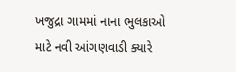ખજુદ્રા ગામમાં નાના ભુલકાઓ માટે નવી આંગણવાડી ક્યારે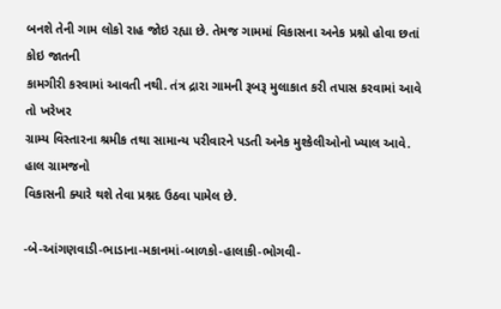બનશે તેની ગામ લોકો રાહ જોઇ રહ્યા છે. તેમજ ગામમાં વિકાસના અનેક પ્રશ્નો હોવા છતાં કોઇ જાતની
કામગીરી કરવામાં આવતી નથી. તંત્ર દ્રારા ગામની રૂબરૂ મુલાકાત કરી તપાસ કરવામાં આવે તો ખરેખર
ગ્રામ્ય વિસ્તારના શ્રમીક તથા સામાન્ય પરીવારને પડતી અનેક મુશ્કેલીઓનો ખ્યાલ આવે. હાલ ગ્રામજનો
વિકાસની ક્યારે થશે તેવા પ્રશ્નદ ઉઠવા પામેલ છે.

-બે-આંગણવાડી-ભાડાના-મકાનમાં-બાળકો-હાલાકી-ભોગવી-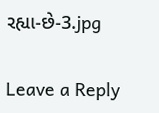રહ્યા-છે-3.jpg

Leave a Reply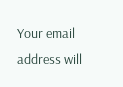Your email address will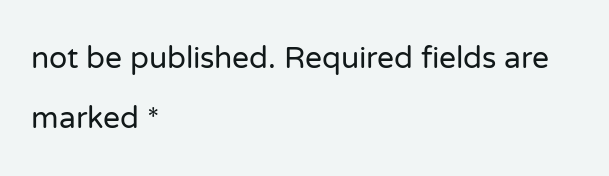not be published. Required fields are marked *